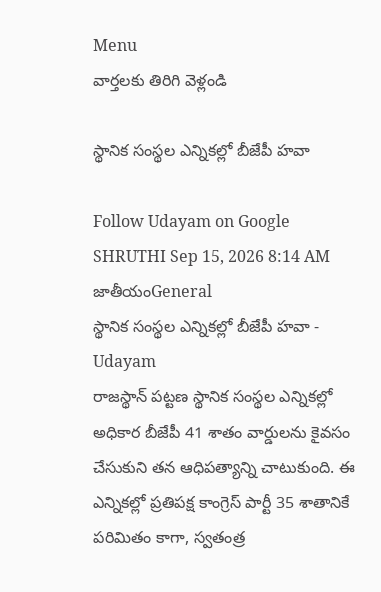Menu
వార్తలకు తిరిగి వెళ్లండి

స్థానిక సంస్థల ఎన్నికల్లో బీజేపీ హవా

Follow Udayam on Google
SHRUTHI Sep 15, 2026 8:14 AM జాతీయంGeneral
స్థానిక సంస్థల ఎన్నికల్లో బీజేపీ హవా - Udayam
రాజస్థాన్‌ పట్టణ స్థానిక సంస్థల ఎన్నికల్లో అధికార బీజేపీ 41 శాతం వార్డులను కైవసం చేసుకుని తన ఆధిపత్యాన్ని చాటుకుంది. ఈ ఎన్నికల్లో ప్రతిపక్ష కాంగ్రెస్ పార్టీ 35 శాతానికే పరిమితం కాగా, స్వతంత్ర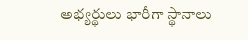అభ్యర్థులు భారీగా స్థానాలు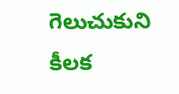గెలుచుకుని కీలక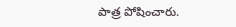పాత్ర పోషించారు.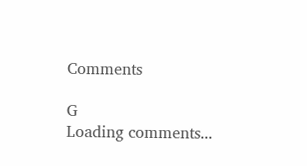Comments

G
Loading comments...